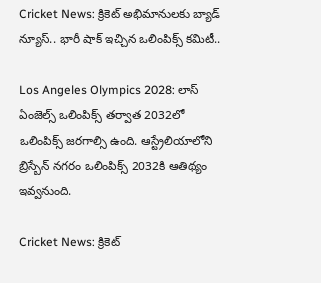Cricket News: క్రికెట్ అభిమానులకు బ్యాడ్ న్యూస్.. భారీ షాక్ ఇచ్చిన ఒలింపిక్స్ కమిటీ..

Los Angeles Olympics 2028: లాస్ ఏంజెల్స్ ఒలింపిక్స్ తర్వాత 2032లో ఒలింపిక్స్ జరగాల్సి ఉంది. ఆస్ట్రేలియాలోని బ్రిస్బేన్ నగరం ఒలింపిక్స్ 2032కి ఆతిథ్యం ఇవ్వనుంది.

Cricket News: క్రికెట్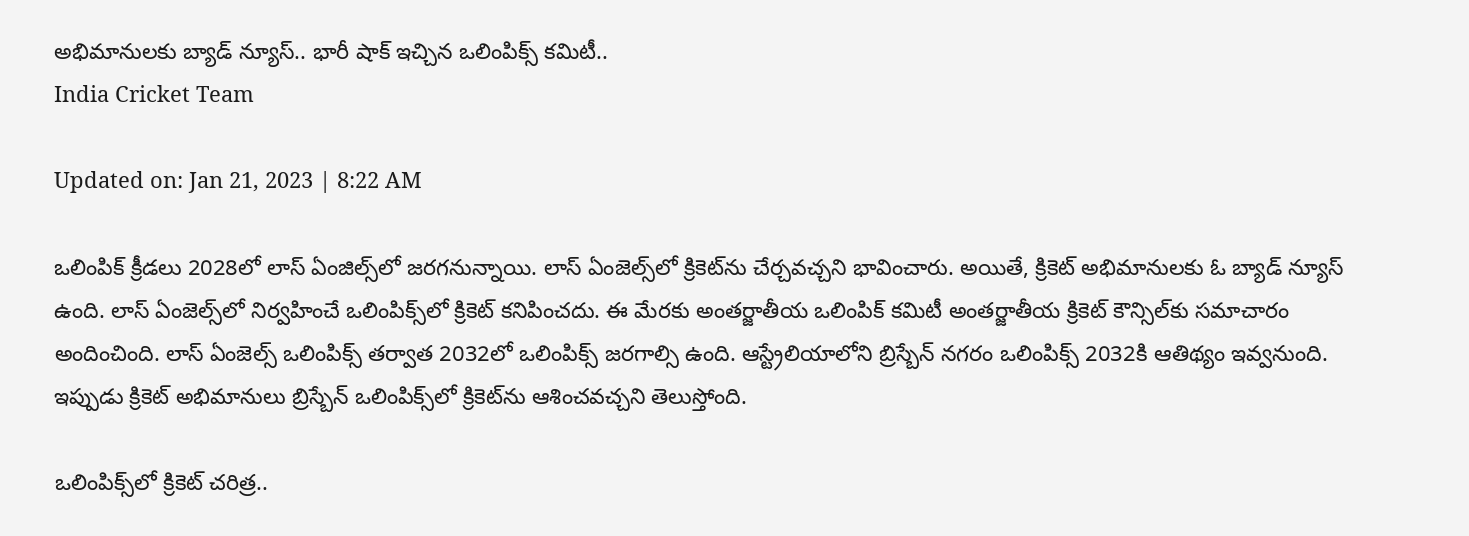అభిమానులకు బ్యాడ్ న్యూస్.. భారీ షాక్ ఇచ్చిన ఒలింపిక్స్ కమిటీ..
India Cricket Team

Updated on: Jan 21, 2023 | 8:22 AM

ఒలింపిక్ క్రీడలు 2028లో లాస్ ఏంజిల్స్‌లో జరగనున్నాయి. లాస్ ఏంజెల్స్‌లో క్రికెట్‌ను చేర్చవచ్చని భావించారు. అయితే, క్రికెట్ అభిమానులకు ఓ బ్యాడ్ న్యూస్ ఉంది. లాస్ ఏంజెల్స్‌లో నిర్వహించే ఒలింపిక్స్‌లో క్రికెట్ కనిపించదు. ఈ మేరకు అంతర్జాతీయ ఒలింపిక్ కమిటీ అంతర్జాతీయ క్రికెట్ కౌన్సిల్‌కు సమాచారం అందించింది. లాస్ ఏంజెల్స్ ఒలింపిక్స్ తర్వాత 2032లో ఒలింపిక్స్ జరగాల్సి ఉంది. ఆస్ట్రేలియాలోని బ్రిస్బేన్ నగరం ఒలింపిక్స్ 2032కి ఆతిథ్యం ఇవ్వనుంది. ఇప్పుడు క్రికెట్ అభిమానులు బ్రిస్బేన్ ఒలింపిక్స్‌లో క్రికెట్‌ను ఆశించవచ్చని తెలుస్తోంది.

ఒలింపిక్స్‌లో క్రికెట్ చరిత్ర..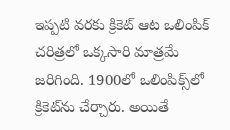ఇప్పటి వరకు క్రికెట్ ఆట ఒలింపిక్ చరిత్రలో ఒక్కసారి మాత్రమే జరిగింది. 1900లో ఒలింపిక్స్‌లో క్రికెట్‌ను చేర్చారు. అయితే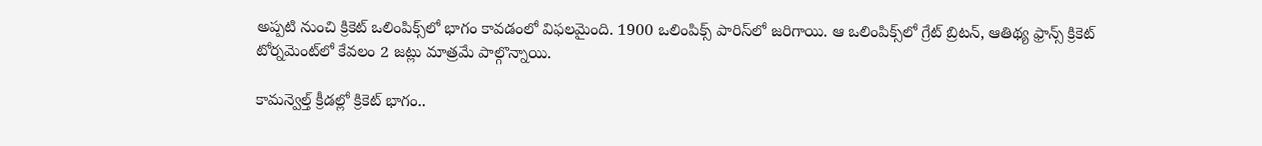అప్పటి నుంచి క్రికెట్ ఒలింపిక్స్‌లో భాగం కావడంలో విఫలమైంది. 1900 ఒలింపిక్స్‌ పారిస్‌లో జరిగాయి. ఆ ఒలింపిక్స్‌లో గ్రేట్ బ్రిటన్, ఆతిథ్య ఫ్రాన్స్‌ క్రికెట్ టోర్నమెంట్‌లో కేవలం 2 జట్లు మాత్రమే పాల్గొన్నాయి.

కామన్వెల్త్ క్రీడల్లో క్రికెట్ భాగం..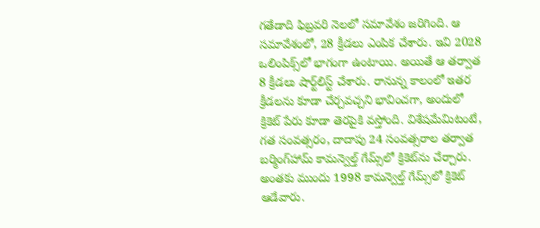గతేడాది ఫిబ్రవరి నెలలో సమావేశం జరిగింది. ఆ సమావేశంలో, 28 క్రీడలు ఎంపిక చేశారు. ఇవి 2028 ఒలింపిక్స్‌లో భాగంగా ఉంటాయి. అయితే ఆ తర్వాత 8 క్రీడలు షార్ట్‌లిస్ట్ చేశారు. రానున్న కాలంలో ఇతర క్రీడలను కూడా చేర్చవచ్చని భావించగా, అందులో క్రికెట్ పేరు కూడా తెరపైకి వస్తోంది. విశేషమేమిటంటే, గత సంవత్సరం, దాదాపు 24 సంవత్సరాల తర్వాత బర్మింగ్‌హామ్ కామన్వెల్త్ గేమ్స్‌లో క్రికెట్‌ను చేర్చారు. అంతకు ముందు 1998 కామన్వెల్త్ గేమ్స్‌లో క్రికెట్ ఆడేవారు.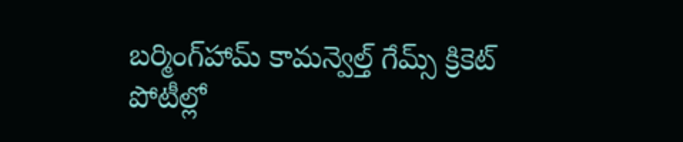బర్మింగ్‌హామ్ కామన్వెల్త్ గేమ్స్ క్రికెట్ పోటీల్లో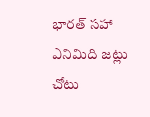భారత్ సహా ఎనిమిది జట్లు చోటు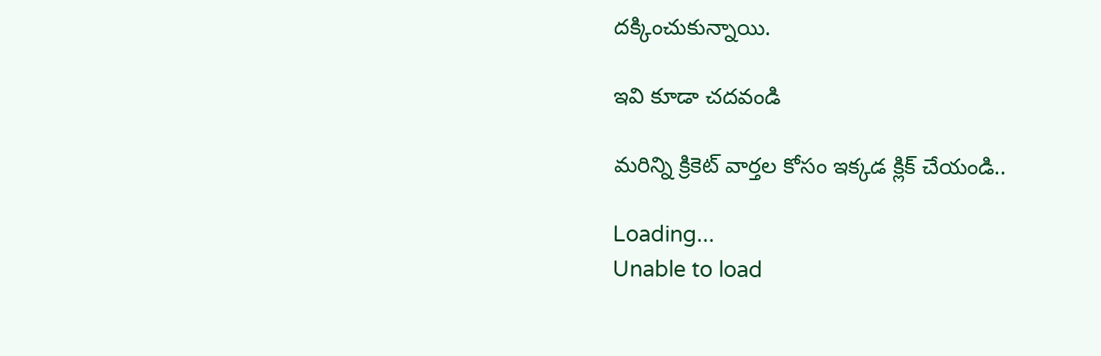దక్కించుకున్నాయి.

ఇవి కూడా చదవండి

మరిన్ని క్రికెట్ వార్తల కోసం ఇక్కడ క్లిక్ చేయండి..

Loading...
Unable to load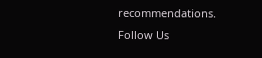recommendations.
Follow Us